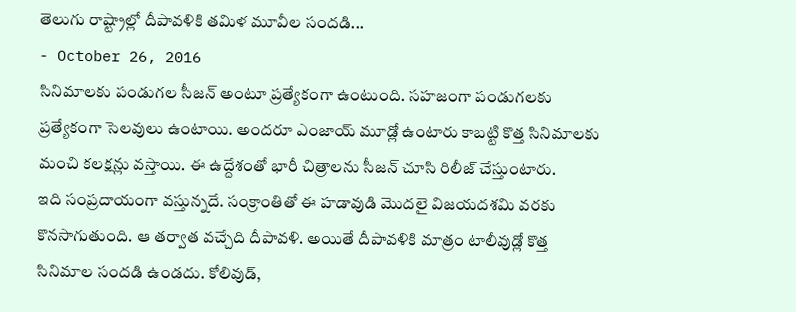తెలుగు రాష్ట్రాల్లో దీపావళికి తమిళ మూవీల సందడి...
- October 26, 2016
సినిమాలకు పండుగల సీజన్ అంటూ ప్రత్యేకంగా ఉంటుంది. సహజంగా పండుగలకు ప్రత్యేకంగా సెలవులు ఉంటాయి. అందరూ ఎంజాయ్ మూడ్లో ఉంటారు కాబట్టి కొత్త సినిమాలకు మంచి కలక్షన్లు వస్తాయి. ఈ ఉద్దేశంతో భారీ చిత్రాలను సీజన్ చూసి రిలీజ్ చేస్తుంటారు.
ఇది సంప్రదాయంగా వస్తున్నదే. సంక్రాంతితో ఈ హడావుడి మొదలై విజయదశమి వరకు కొనసాగుతుంది. ఆ తర్వాత వచ్చేది దీపావళి. అయితే దీపావళికి మాత్రం టాలీవుడ్లో కొత్త సినిమాల సందడి ఉండదు. కోలివుడ్,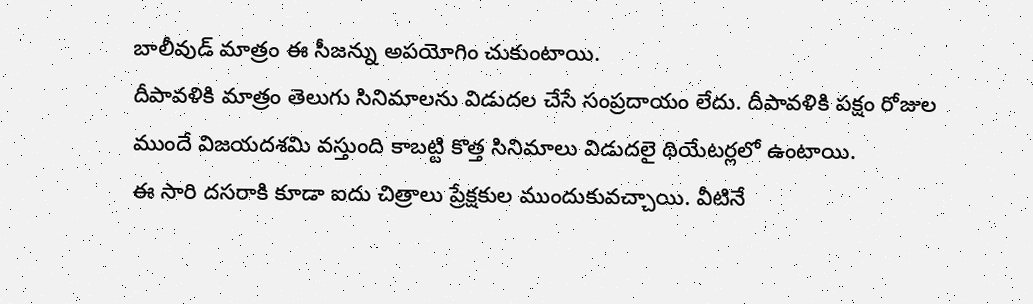బాలీవుడ్ మాత్రం ఈ సీజన్ను అపయోగిం చుకుంటాయి.
దీపావళికి మాత్రం తెలుగు సినిమాలను విడుదల చేసే సంప్రదాయం లేదు. దీపావళికి పక్షం రోజుల ముందే విజయదశమి వస్తుంది కాబట్టి కొత్త సినిమాలు విడుదలై థియేటర్లలో ఉంటాయి.
ఈ సారి దసరాకి కూడా ఐదు చిత్రాలు ప్రేక్షకుల ముందుకువచ్చాయి. వీటినే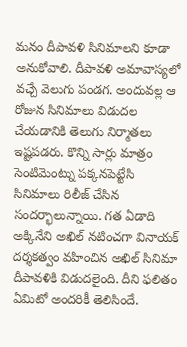మనం దీపావళి సినిమాలని కూడా అనుకోవాలి. దీపావళి అమావాస్యలో వచ్చే వెలుగు పండగ. అందువల్ల ఆ రోజున సినిమాలు విడుదల చేయడానికి తెలుగు నిర్మాతలు ఇష్టపడరు. కొన్ని సార్లు మాత్రం సెంటిమెంట్ను పక్కనపెట్టేసి సినిమాలు రిలీజ్ చేసిన సందర్భాలున్నాయి. గత ఏడాది అక్కినేని అఖిల్ నటించగా వినాయక్ దర్శకత్వం వహించిన అఖిల్ సినిమా దీపావళికి విడుదలైంది. దీని ఫలితం ఏమిటో అందరికీ తెలిసిందే.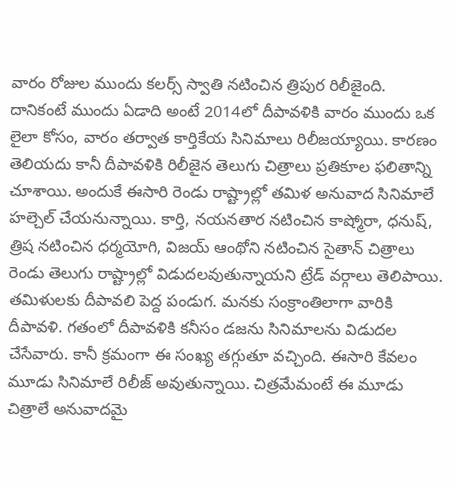వారం రోజుల ముందు కలర్స్ స్వాతి నటించిన త్రిపుర రిలీజైంది. దానికంటే ముందు ఏడాది అంటే 2014లో దీపావళికి వారం ముందు ఒక లైలా కోసం, వారం తర్వాత కార్తికేయ సినిమాలు రిలీజయ్యాయి. కారణం తెలియదు కానీ దీపావళికి రిలీజైన తెలుగు చిత్రాలు ప్రతికూల ఫలితాన్ని చూశాయి. అందుకే ఈసారి రెండు రాష్ట్రాల్లో తమిళ అనువాద సినిమాలే హల్చెల్ చేయనున్నాయి. కార్తి, నయనతార నటించిన కాష్మోరా, ధనుష్, త్రిష నటించిన ధర్మయోగి, విజయ్ ఆంథోని నటించిన సైతాన్ చిత్రాలు రెండు తెలుగు రాష్ట్రాల్లో విడుదలవుతున్నాయని ట్రేడ్ వర్గాలు తెలిపాయి.
తమిళులకు దీపావలి పెద్ద పండుగ. మనకు సంక్రాంతిలాగా వారికి దీపావళి. గతంలో దీపావళికి కనీసం డజను సినిమాలను విడుదల చేసేవారు. కానీ క్రమంగా ఈ సంఖ్య తగ్గుతూ వచ్చింది. ఈసారి కేవలం మూడు సినిమాలే రిలీజ్ అవుతున్నాయి. చిత్రమేమంటే ఈ మూడు చిత్రాలే అనువాదమై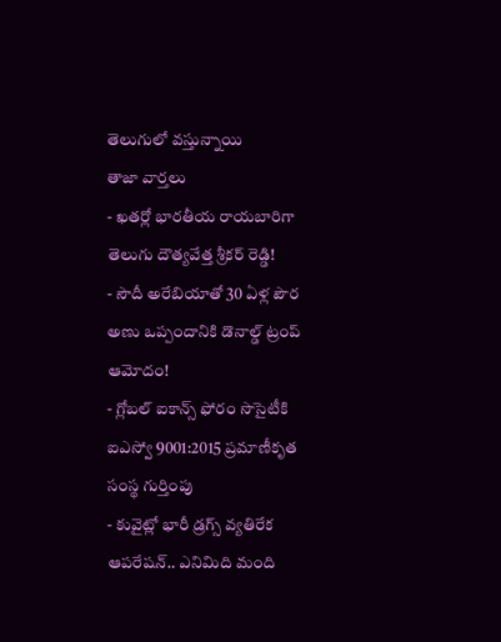తెలుగులో వస్తున్నాయి
తాజా వార్తలు
- ఖతర్లో భారతీయ రాయబారిగా తెలుగు దౌత్యవేత్త శ్రీకర్ రెడ్డి!
- సౌదీ అరేబియాతో 30 ఏళ్ల పౌర అణు ఒప్పందానికి డొనాల్డ్ ట్రంప్ ఆమోదం!
- గ్లోబల్ ఐకాన్స్ ఫోరం సొసైటీకి ఐఎస్వో 9001:2015 ప్రమాణీకృత సంస్థ గుర్తింపు
- కువైట్లో భారీ డ్రగ్స్ వ్యతిరేక ఆపరేషన్.. ఎనిమిది మంది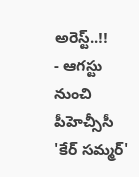అరెస్ట్..!!
- ఆగస్టు నుంచి పీహెచ్సీసీ 'కేర్ సమ్మర్'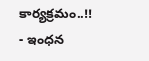కార్యక్రమం..!!
- ఇంధన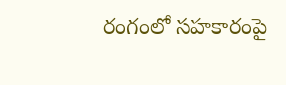రంగంలో సహకారంపై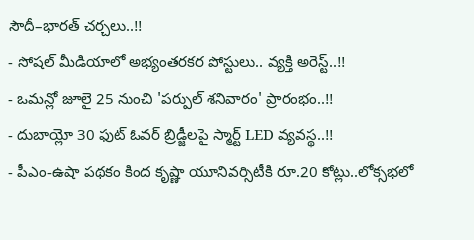సౌదీ–భారత్ చర్చలు..!!
- సోషల్ మీడియాలో అభ్యంతరకర పోస్టులు.. వ్యక్తి అరెస్ట్..!!
- ఒమన్లో జూలై 25 నుంచి 'పర్పుల్ శనివారం' ప్రారంభం..!!
- దుబాయ్లో 30 ఫుట్ ఓవర్ బ్రిడ్జీలపై స్మార్ట్ LED వ్యవస్థ..!!
- పీఎం-ఉషా పథకం కింద కృష్ణా యూనివర్సిటీకి రూ.20 కోట్లు..లోక్సభలో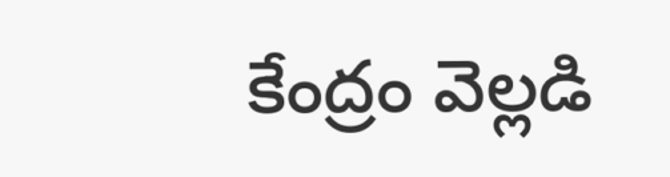కేంద్రం వెల్లడి